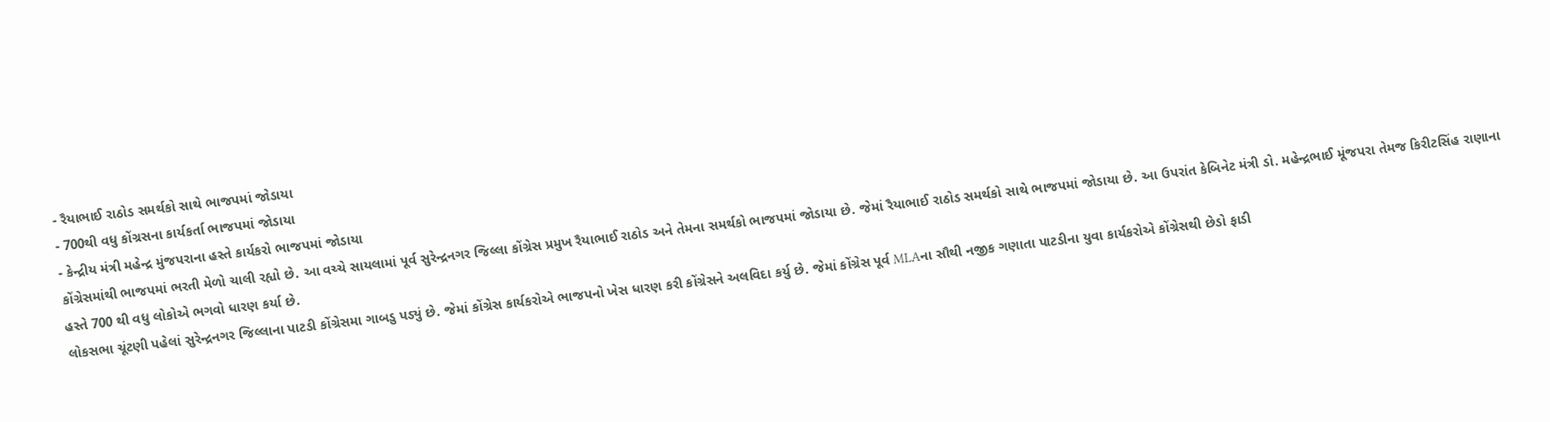- રૈયાભાઈ રાઠોડ સમર્થકો સાથે ભાજપમાં જોડાયા
- 700થી વધુ કોંગ્રસના કાર્યકર્તા ભાજપમાં જોડાયા
- કેન્દ્રીય મંત્રી મહેન્દ્ર મુંજપરાના હસ્તે કાર્યકરો ભાજપમાં જોડાયા
કોંગ્રેસમાંથી ભાજપમાં ભરતી મેળો ચાલી રહ્યો છે. આ વચ્ચે સાયલામાં પૂર્વ સુરેન્દ્રનગર જિલ્લા કોંગ્રેસ પ્રમુખ રૈયાભાઈ રાઠોડ અને તેમના સમર્થકો ભાજપમાં જોડાયા છે. જેમાં રૈયાભાઈ રાઠોડ સમર્થકો સાથે ભાજપમાં જોડાયા છે. આ ઉપરાંત કેબિનેટ મંત્રી ડો. મહેન્દ્રભાઈ મૂંજપરા તેમજ કિરીટસિંહ રાણાના હસ્તે 700 થી વધુ લોકોએ ભગવો ધારણ કર્યા છે.
લોકસભા ચૂંટણી પહેલાં સુરેન્દ્રનગર જિલ્લાના પાટડી કોંગ્રેસમા ગાબડુ પડ્યું છે. જેમાં કોંગ્રેસ કાર્યકરોએ ભાજપનો ખેસ ધારણ કરી કોંગ્રેસને અલવિદા કર્યુ છે. જેમાં કોંગ્રેસ પૂર્વ MLAના સૌથી નજીક ગણાતા પાટડીના યુવા કાર્યકરોએ કોંગ્રેસથી છેડો ફાડી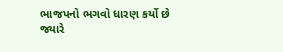ભાજપનો ભગવો ધારણ કર્યો છે
જ્યારે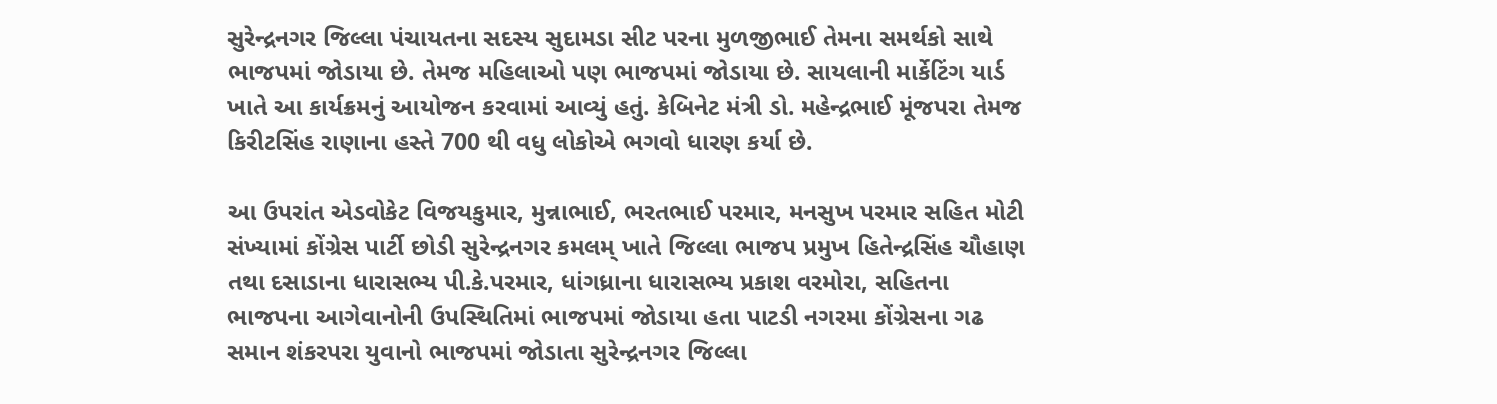સુરેન્દ્રનગર જિલ્લા પંચાયતના સદસ્ય સુદામડા સીટ પરના મુળજીભાઈ તેમના સમર્થકો સાથે ભાજપમાં જોડાયા છે. તેમજ મહિલાઓ પણ ભાજપમાં જોડાયા છે. સાયલાની માર્કેટિંગ યાર્ડ ખાતે આ કાર્યક્રમનું આયોજન કરવામાં આવ્યું હતું. કેબિનેટ મંત્રી ડો. મહેન્દ્રભાઈ મૂંજપરા તેમજ કિરીટસિંહ રાણાના હસ્તે 700 થી વધુ લોકોએ ભગવો ધારણ કર્યા છે.

આ ઉપરાંત એડવોકેટ વિજયકુમાર, મુન્નાભાઈ, ભરતભાઈ પરમાર, મનસુખ પરમાર સહિત મોટી સંખ્યામાં કોંગ્રેસ પાર્ટી છોડી સુરેન્દ્રનગર કમલમ્ ખાતે જિલ્લા ભાજપ પ્રમુખ હિતેન્દ્રસિંહ ચૌહાણ તથા દસાડાના ધારાસભ્ય પી.કે.પરમાર, ધાંગધ્રાના ધારાસભ્ય પ્રકાશ વરમોરા, સહિતના ભાજપના આગેવાનોની ઉપસ્થિતિમાં ભાજપમાં જોડાયા હતા પાટડી નગરમા કોંગ્રેસના ગઢ સમાન શંકરપરા યુવાનો ભાજપમાં જોડાતા સુરેન્દ્રનગર જિલ્લા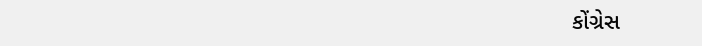કોંગ્રેસ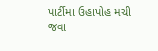પાર્ટીમા ઉહાપોહ મચી જવા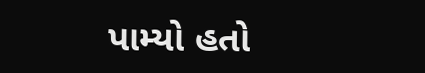પામ્યો હતો